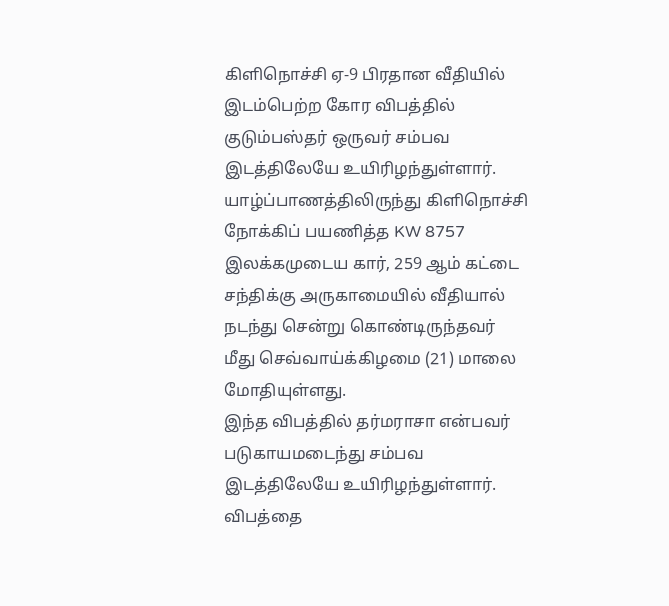கிளிநொச்சி ஏ-9 பிரதான வீதியில் இடம்பெற்ற கோர விபத்தில் குடும்பஸ்தர் ஒருவர் சம்பவ இடத்திலேயே உயிரிழந்துள்ளார்.
யாழ்ப்பாணத்திலிருந்து கிளிநொச்சி நோக்கிப் பயணித்த KW 8757 இலக்கமுடைய கார், 259 ஆம் கட்டை சந்திக்கு அருகாமையில் வீதியால் நடந்து சென்று கொண்டிருந்தவர் மீது செவ்வாய்க்கிழமை (21) மாலை மோதியுள்ளது.
இந்த விபத்தில் தர்மராசா என்பவர் படுகாயமடைந்து சம்பவ இடத்திலேயே உயிரிழந்துள்ளார். விபத்தை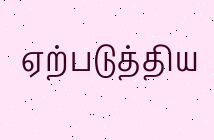ஏற்படுத்திய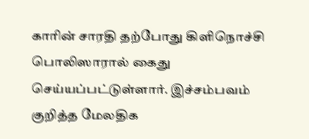காரின் சாரதி தற்போது கிளிநொச்சி பொலிஸாரால் கைது செய்யப்பட்டுள்ளார். இச்சம்பவம் குறித்த மேலதிக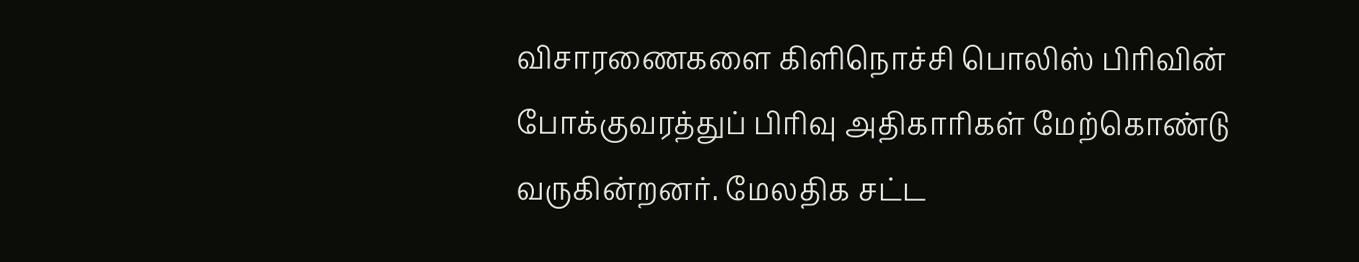விசாரணைகளை கிளிநொச்சி பொலிஸ் பிரிவின் போக்குவரத்துப் பிரிவு அதிகாரிகள் மேற்கொண்டு வருகின்றனர். மேலதிக சட்ட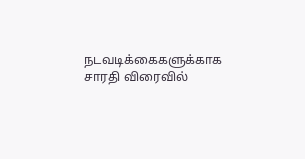நடவடிக்கைகளுக்காக சாரதி விரைவில்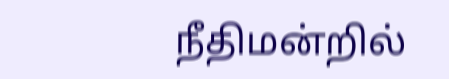நீதிமன்றில்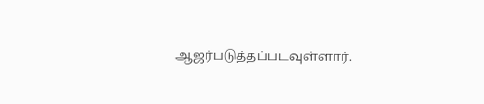ஆஜர்படுத்தப்படவுள்ளார்.